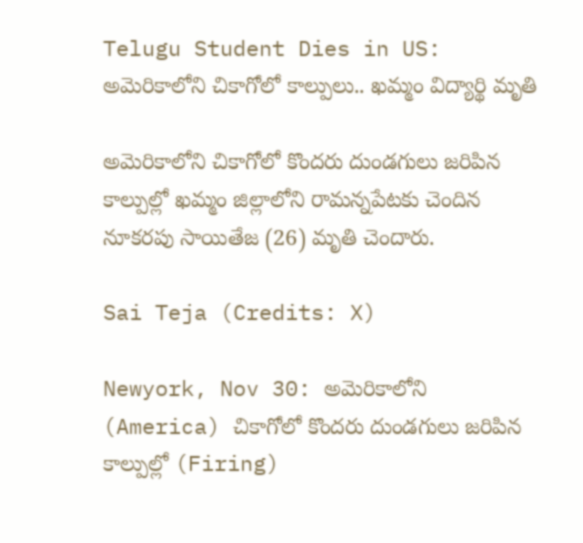Telugu Student Dies in US: అమెరికాలోని చికాగోలో కాల్పులు.. ఖమ్మం విద్యార్థి మృతి

అమెరికాలోని చికాగోలో కొందరు దుండగులు జరిపిన కాల్పుల్లో ఖమ్మం జిల్లాలోని రామన్నపేటకు చెందిన నూకరపు సాయితేజ (26) మృతి చెందారు.

Sai Teja (Credits: X)

Newyork, Nov 30: అమెరికాలోని (America) చికాగోలో కొందరు దుండగులు జరిపిన కాల్పుల్లో (Firing)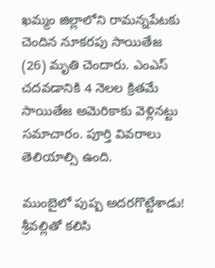ఖమ్మం జిల్లాలోని రామన్నపేటకు చెందిన నూకరపు సాయితేజ (26) మృతి చెందారు. ఎంఎస్ చదవడానికి 4 నెలల క్రితమే సాయితేజ అమెరికాకు వెళ్లినట్టు సమాచారం. పూర్తి వివరాలు తెలియాల్సి ఉంది.

ముంబైలో పుష్ప అదర‌గొట్టేశాడు! శ్రీ‌వ‌ల్లితో క‌లిసి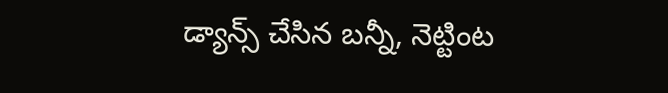డ్యాన్స్ చేసిన బ‌న్నీ, నెట్టింట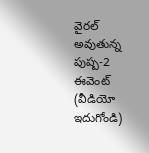వైర‌ల్ అవుతున్న పుష్ప‌-2 ఈవెంట్ (వీడియో ఇదుగోండి)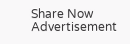Share Now
Advertisement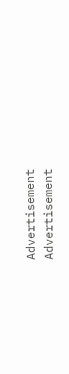Advertisement
Advertisement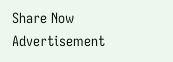Share Now
Advertisement